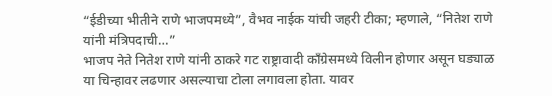“ईडीच्या भीतीने राणे भाजपमध्ये”, वैभव नाईक यांची जहरी टीका; म्हणाले, “नितेश राणे यांनी मंत्रिपदाची…”
भाजप नेते नितेश राणे यांनी ठाकरे गट राष्ट्रावादी काँग्रेसमध्ये विलीन होणार असून घड्याळ या चिन्हावर लढणार असल्याचा टोला लगावला होता. यावर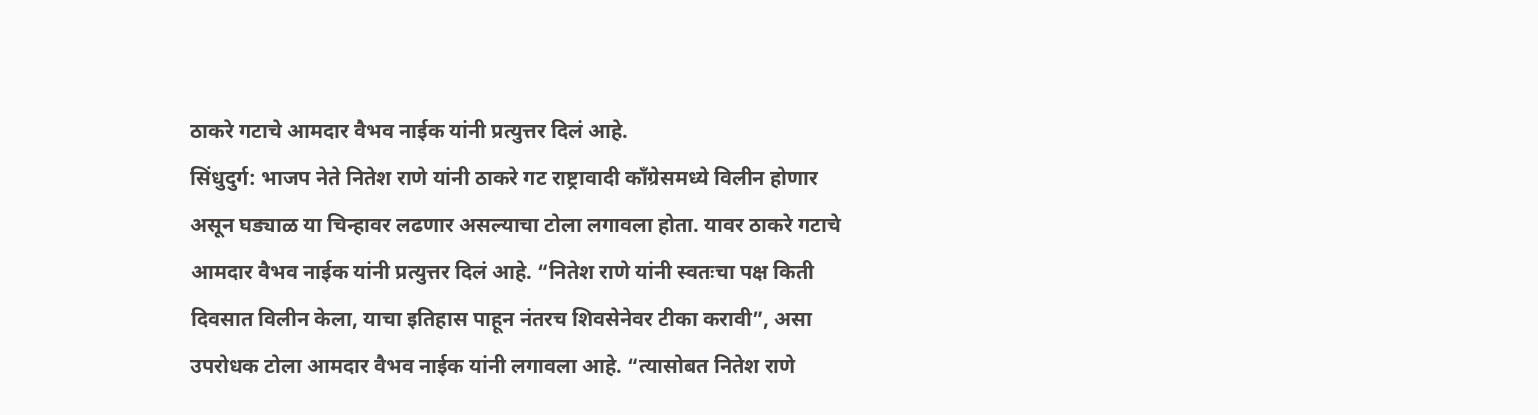ठाकरे गटाचे आमदार वैभव नाईक यांनी प्रत्युत्तर दिलं आहे.
सिंधुदुर्ग: भाजप नेते नितेश राणे यांनी ठाकरे गट राष्ट्रावादी काँग्रेसमध्ये विलीन होणार असून घड्याळ या चिन्हावर लढणार असल्याचा टोला लगावला होता. यावर ठाकरे गटाचे आमदार वैभव नाईक यांनी प्रत्युत्तर दिलं आहे. “नितेश राणे यांनी स्वतःचा पक्ष किती दिवसात विलीन केला, याचा इतिहास पाहून नंतरच शिवसेनेवर टीका करावी”, असा उपरोधक टोला आमदार वैभव नाईक यांनी लगावला आहे. “त्यासोबत नितेश राणे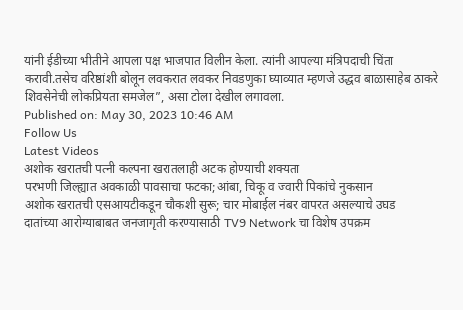यांनी ईडीच्या भीतीने आपला पक्ष भाजपात विलीन केला. त्यांनी आपल्या मंत्रिपदाची चिंता करावी.तसेच वरिष्ठांशी बोलून लवकरात लवकर निवडणुका घ्याव्यात म्हणजे उद्धव बाळासाहेब ठाकरे शिवसेनेची लोकप्रियता समजेल”, असा टोला देखील लगावला.
Published on: May 30, 2023 10:46 AM
Follow Us
Latest Videos
अशोक खरातची पत्नी कल्पना खरातलाही अटक होण्याची शक्यता
परभणी जिल्ह्यात अवकाळी पावसाचा फटका;आंबा, चिकू व ज्वारी पिकांचे नुकसान
अशोक खरातची एसआयटीकडून चौकशी सुरू; चार मोबाईल नंबर वापरत असल्याचे उघड
दातांच्या आरोग्याबाबत जनजागृती करण्यासाठी TV9 Network चा विशेष उपक्रम